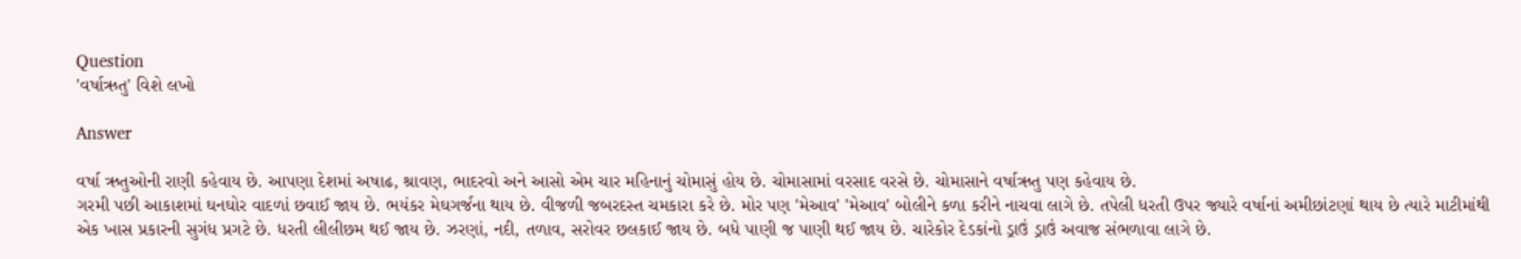Question
'વર્ષાઋતુ' વિશે લખો

Answer

વર્ષા ઋતુઓની રાણી કહેવાય છે. આપણા દેશમાં અષાઢ, શ્રાવણ, ભાદરવો અને આસો એમ ચાર મહિનાનું ચોમાસું હોય છે. ચોમાસામાં વરસાદ વરસે છે. ચોમાસાને વર્ષાઋતુ પણ કહેવાય છે.
ગરમી પછી આકાશમાં ઘનઘોર વાદળાં છવાઈ જાય છે. ભયંકર મેઘગર્જના થાય છે. વીજળી જબરદસ્ત ચમકારા કરે છે. મોર પણ 'મેઆવ' 'મેઆવ' બોલીને કળા કરીને નાચવા લાગે છે. તપેલી ધરતી ઉપર જ્યારે વર્ષાનાં અમીછાંટણાં થાય છે ત્યારે માટીમાંથી એક ખાસ પ્રકારની સુગંધ પ્રગટે છે. ધરતી લીલીછમ થઈ જાય છે. ઝરણાં, નદી, તળાવ, સરોવર છલકાઈ જાય છે. બધે પાણી જ પાણી થઈ જાય છે. ચારેકોર દેડકાંનો ડ્રાઉં ડ્રાઉં અવાજ સંભળાવા લાગે છે.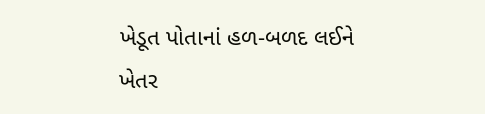ખેડૂત પોતાનાં હળ-બળદ લઈને ખેતર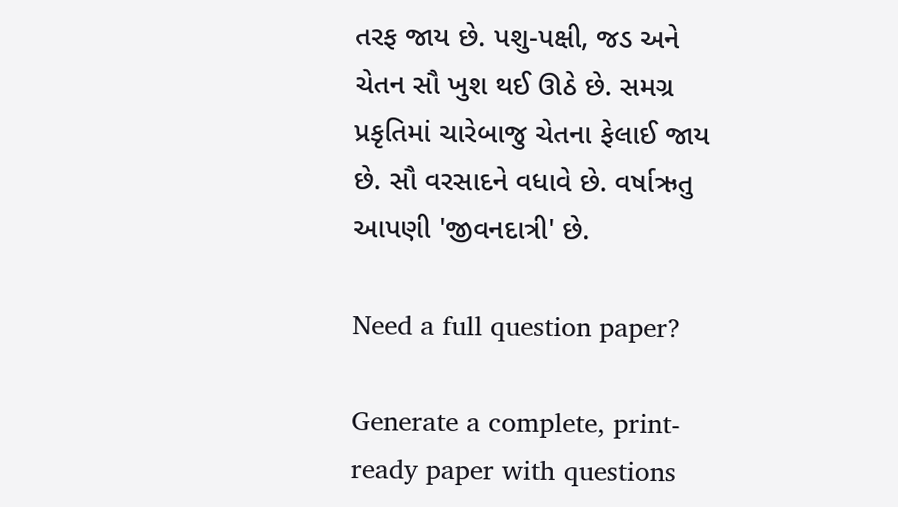તરફ જાય છે. પશુ-પક્ષી, જડ અને ચેતન સૌ ખુશ થઈ ઊઠે છે. સમગ્ર પ્રકૃતિમાં ચારેબાજુ ચેતના ફેલાઈ જાય છે. સૌ વરસાદને વધાવે છે. વર્ષાઋતુ આપણી 'જીવનદાત્રી' છે.

Need a full question paper?

Generate a complete, print-ready paper with questions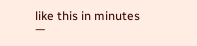like this in minutes —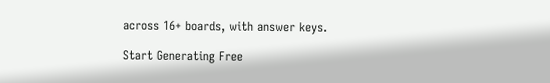across 16+ boards, with answer keys.

Start Generating Free